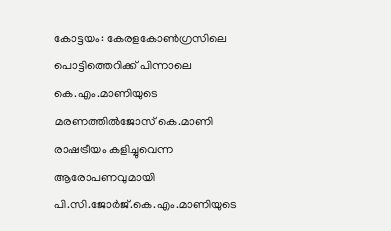കോട്ടയം: കേരളകോൺഗ്രസിലെ പൊട്ടിത്തെറിക്ക് പിന്നാലെ കെ.എം.മാണിയുടെ മരണത്തിൽജോസ് കെ.മാണി രാഷട്രീയം കളിച്ചുവെന്ന ആരോപണവുമായി പി.സി.ജോർജ്.കെ.എം.മാണിയുടെ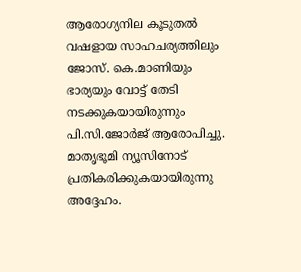ആരോഗ്യനില കൂടുതൽ വഷളായ സാഹചര്യത്തിലും ജോസ്. കെ.മാണിയും ഭാര്യയും വോട്ട് തേടി നടക്കുകയായിരുന്നും പി.സി.ജോർജ് ആരോപിച്ചു. മാതൃഭൂമി ന്യൂസിനോട് പ്രതികരിക്കുകയായിരുന്നു അദ്ദേഹം.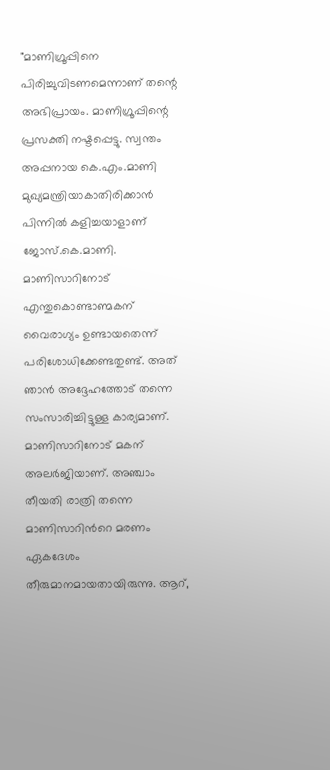"മാണിഗ്രൂപ്പിനെ പിരിച്ചുവിടണമെന്നാണ് തന്റെ അഭിപ്രായം. മാണിഗ്രൂപ്പിന്റെ പ്രസക്തി നഷ്ടപ്പെട്ടു. സ്വന്തം അപ്പനായ കെ.എം.മാണി മുഖ്യമന്ത്രിയാകാതിരിക്കാൻ പിന്നിൽ കളിച്ചയാളാണ് ജോസ്.കെ.മാണി. മാണിസാറിനോട് എന്തുകൊണ്ടാണ്മകന് വൈരാഗ്യം ഉണ്ടായതെന്ന് പരിശോധിക്കേണ്ടതുണ്ട്. അത് ഞാൻ അദ്ദേഹത്തോട് തന്നെ സംസാരിച്ചിട്ടുള്ള കാര്യമാണ്. മാണിസാറിനോട് മകന് അലർജിയാണ്. അഞ്ചാം തീയതി രാത്രി തന്നെ മാണിസാറിൻറെ മരണം ഏകദേശം തീരുമാനമായതായിരുന്നു. ആറ്,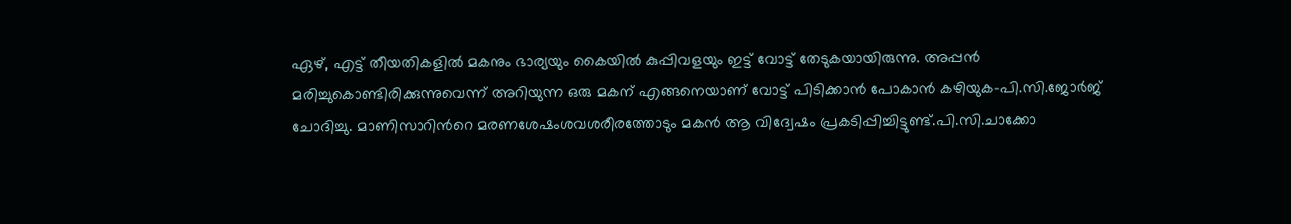ഏഴ്, എട്ട് തീയതികളിൽ മകനും ഭാര്യയും കൈയിൽ കുപ്പിവളയും ഇട്ട് വോട്ട് തേടുകയായിരുന്നു. അപ്പൻ മരിച്ചുകൊണ്ടിരിക്കുന്നുവെന്ന് അറിയുന്ന ഒരു മകന് എങ്ങനെയാണ് വോട്ട് പിടിക്കാൻ പോകാൻ കഴിയുക-പി.സി.ജോർജ് ചോദിച്ചു. മാണിസാറിൻറെ മരണശേഷംശവശരീരത്തോടും മകൻ ആ വിദ്വേഷം പ്രകടിപ്പിച്ചിട്ടുണ്ട്.പി.സി.ചാക്കോ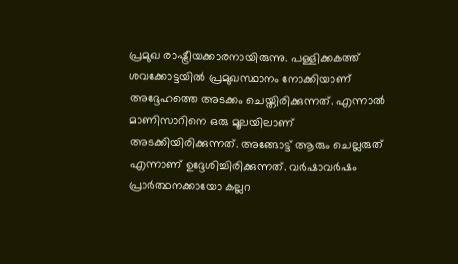പ്രമുഖ രാഷ്ട്രീയക്കാരനായിരുന്നു. പള്ളിക്കകത്ത് ശവക്കോട്ടയിൽ പ്രമുഖസ്ഥാനം നോക്കിയാണ് അദ്ദേഹത്തെ അടക്കം ചെയ്തിരിക്കുന്നത്. എന്നാൽ മാണിസാറിനെ ഒരു മൂലയിലാണ് അടക്കിയിരിക്കുന്നത്. അങ്ങോട്ട് ആരും ചെല്ലരുത് എന്നാണ് ഉദ്ദേശിച്ചിരിക്കുന്നത്. വർഷാവർഷം പ്രാർത്ഥനക്കായോ കല്ലറ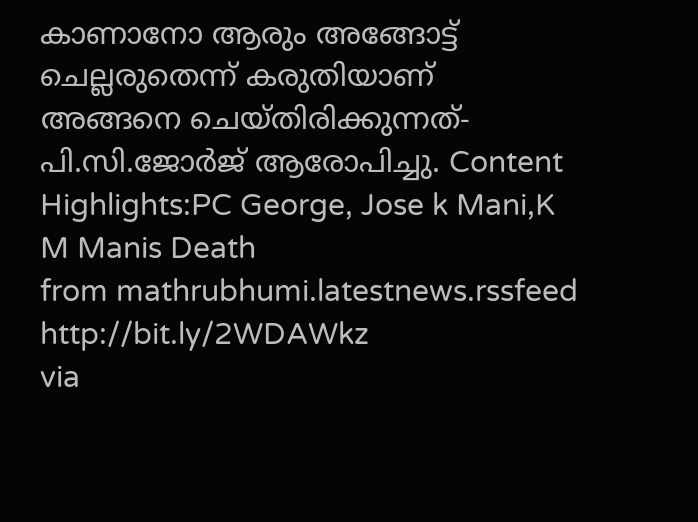കാണാനോ ആരും അങ്ങോട്ട് ചെല്ലരുതെന്ന് കരുതിയാണ് അങ്ങനെ ചെയ്തിരിക്കുന്നത്- പി.സി.ജോർജ് ആരോപിച്ചു. Content Highlights:PC George, Jose k Mani,K M Manis Death
from mathrubhumi.latestnews.rssfeed http://bit.ly/2WDAWkz
via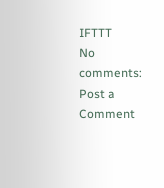IFTTT
No comments:
Post a Comment